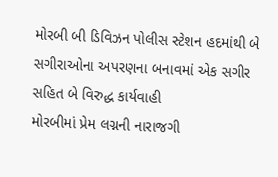મોરબી બી ડિવિઝન પોલીસ સ્ટેશન હદમાંથી બે સગીરાઓના અપરણના બનાવમાં એક સગીર સહિત બે વિરુદ્ધ કાર્યવાહી
મોરબીમાં પ્રેમ લગ્નની નારાજગી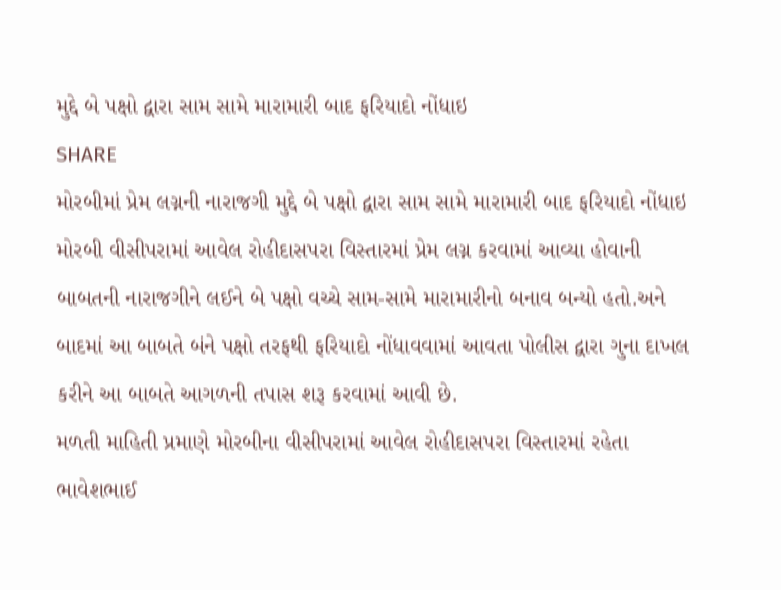મુદ્દે બે પક્ષો દ્વારા સામ સામે મારામારી બાદ ફરિયાદો નોંધાઇ
SHARE
મોરબીમાં પ્રેમ લગ્નની નારાજગી મુદ્દે બે પક્ષો દ્વારા સામ સામે મારામારી બાદ ફરિયાદો નોંધાઇ
મોરબી વીસીપરામાં આવેલ રોહીદાસપરા વિસ્તારમાં પ્રેમ લગ્ન કરવામાં આવ્યા હોવાની બાબતની નારાજગીને લઈને બે પક્ષો વચ્ચે સામ-સામે મારામારીનો બનાવ બન્યો હતો.અને બાદમાં આ બાબતે બંને પક્ષો તરફથી ફરિયાદો નોંધાવવામાં આવતા પોલીસ દ્વારા ગુના દાખલ કરીને આ બાબતે આગળની તપાસ શરૂ કરવામાં આવી છે.
મળતી માહિતી પ્રમાણે મોરબીના વીસીપરામાં આવેલ રોહીદાસપરા વિસ્તારમાં રહેતા ભાવેશભાઈ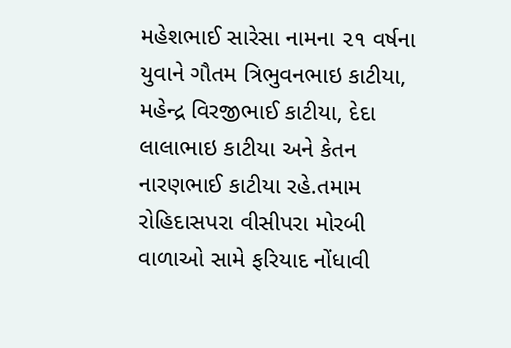મહેશભાઈ સારેસા નામના ૨૧ વર્ષના યુવાને ગૌતમ ત્રિભુવનભાઇ કાટીયા, મહેન્દ્ર વિરજીભાઈ કાટીયા, દેદા લાલાભાઇ કાટીયા અને કેતન નારણભાઈ કાટીયા રહે.તમામ રોહિદાસપરા વીસીપરા મોરબી વાળાઓ સામે ફરિયાદ નોંધાવી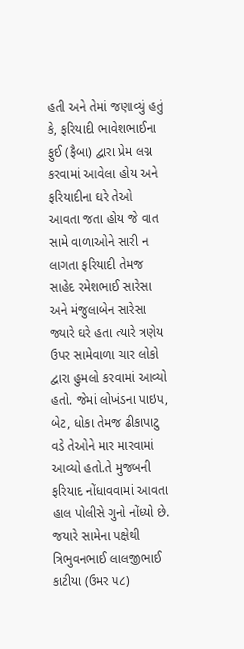હતી અને તેમાં જણાવ્યું હતું કે, ફરિયાદી ભાવેશભાઈના ફુઈ (ફૈબા) દ્વારા પ્રેમ લગ્ન કરવામાં આવેલા હોય અને ફરિયાદીના ઘરે તેઓ આવતા જતા હોય જે વાત સામે વાળાઓને સારી ન લાગતા ફરિયાદી તેમજ સાહેદ રમેશભાઈ સારેસા અને મંજુલાબેન સારેસા જ્યારે ઘરે હતા ત્યારે ત્રણેય ઉપર સામેવાળા ચાર લોકો દ્વારા હુમલો કરવામાં આવ્યો હતો. જેમાં લોખંડના પાઇપ, બેટ, ધોકા તેમજ ઢીકાપાટુ વડે તેઓને માર મારવામાં આવ્યો હતો.તે મુજબની ફરિયાદ નોંધાવવામાં આવતા હાલ પોલીસે ગુનો નોંધ્યો છે.
જયારે સામેના પક્ષેથી ત્રિભુવનભાઈ લાલજીભાઈ કાટીયા (ઉમર ૫૮)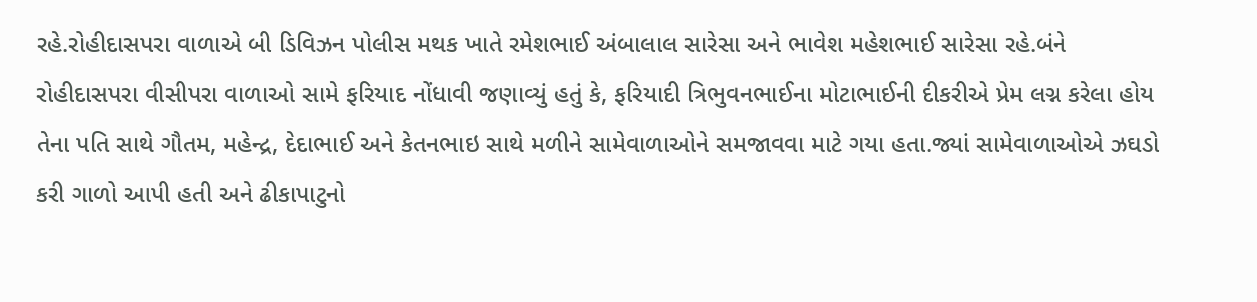રહે.રોહીદાસપરા વાળાએ બી ડિવિઝન પોલીસ મથક ખાતે રમેશભાઈ અંબાલાલ સારેસા અને ભાવેશ મહેશભાઈ સારેસા રહે.બંને રોહીદાસપરા વીસીપરા વાળાઓ સામે ફરિયાદ નોંધાવી જણાવ્યું હતું કે, ફરિયાદી ત્રિભુવનભાઈના મોટાભાઈની દીકરીએ પ્રેમ લગ્ન કરેલા હોય તેના પતિ સાથે ગૌતમ, મહેન્દ્ર, દેદાભાઈ અને કેતનભાઇ સાથે મળીને સામેવાળાઓને સમજાવવા માટે ગયા હતા.જ્યાં સામેવાળાઓએ ઝઘડો કરી ગાળો આપી હતી અને ઢીકાપાટુનો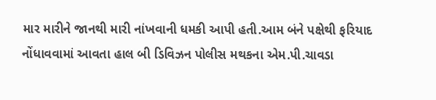માર મારીને જાનથી મારી નાંખવાની ધમકી આપી હતી.આમ બંને પક્ષેથી ફરિયાદ નોંધાવવામાં આવતા હાલ બી ડિવિઝન પોલીસ મથકના એમ.પી.ચાવડા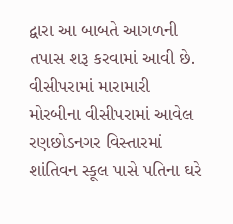દ્વારા આ બાબતે આગળની તપાસ શરૂ કરવામાં આવી છે.
વીસીપરામાં મારામારી
મોરબીના વીસીપરામાં આવેલ રણછોડનગર વિસ્તારમાં શાંતિવન સ્કૂલ પાસે પતિના ઘરે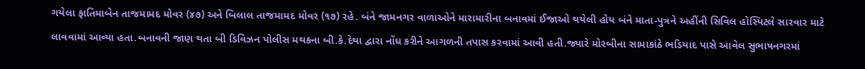ગયેલા ફાતિમાબેન તાજમામદ મોવર (૪૭) અને બિલાલ તાજમામદ મોવર (૧૭) રહે. બંને જામનગર વાળાઓને મારામારીના બનાવમાં ઈજાઓ થયેલી હોય બંને માતા-પુત્રને અહીંની સિવિલ હોસ્પિટલે સારવાર માટે લાવવામાં આવ્યા હતા.બનાવની જાણ થતા બી ડિવિઝન પોલીસ મથકના બી.કે.દેથા દ્વારા નોંધ કરીને આગળની તપાસ કરવામાં આવી હતી.જ્યારે મોરબીના સામાકાંઠે ભડિયાદ પાસે આવેલ સુભાષનગરમાં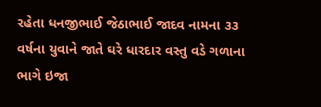રહેતા ધનજીભાઈ જેઠાભાઈ જાદવ નામના ૩૩ વર્ષના યુવાને જાતે ઘરે ધારદાર વસ્તુ વડે ગળાના ભાગે ઇજા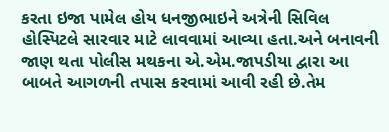કરતા ઇજા પામેલ હોય ધનજીભાઇને અત્રેની સિવિલ હોસ્પિટલે સારવાર માટે લાવવામાં આવ્યા હતા.અને બનાવની જાણ થતા પોલીસ મથકના એ.એમ.જાપડીયા દ્વારા આ બાબતે આગળની તપાસ કરવામાં આવી રહી છે.તેમ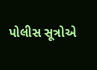પોલીસ સૂત્રોએ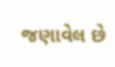જણાવેલ છે